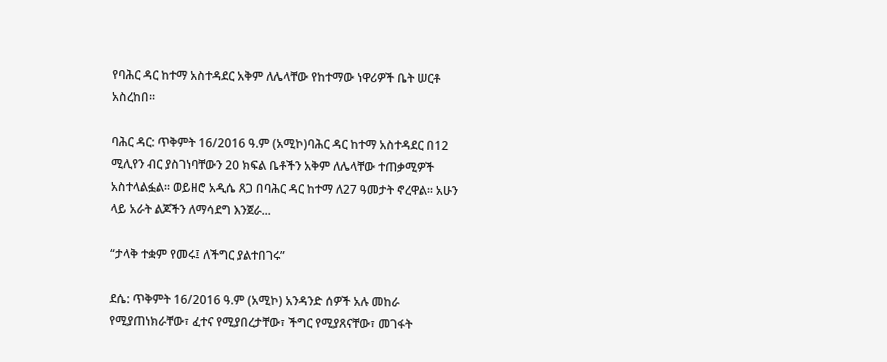የባሕር ዳር ከተማ አስተዳደር አቅም ለሌላቸው የከተማው ነዋሪዎች ቤት ሠርቶ አስረከበ፡፡

ባሕር ዳር: ጥቅምት 16/2016 ዓ.ም (አሚኮ)ባሕር ዳር ከተማ አስተዳደር በ12 ሚሊየን ብር ያስገነባቸውን 20 ክፍል ቤቶችን አቅም ለሌላቸው ተጠቃሚዎች አስተላልፏል። ወይዘሮ አዲሴ ጸጋ በባሕር ዳር ከተማ ለ27 ዓመታት ኖረዋል። አሁን ላይ አራት ልጆችን ለማሳደግ እንጀራ...

“ታላቅ ተቋም የመሩ፤ ለችግር ያልተበገሩ”

ደሴ: ጥቅምት 16/2016 ዓ.ም (አሚኮ) አንዳንድ ሰዎች አሉ መከራ የሚያጠነክራቸው፣ ፈተና የሚያበረታቸው፣ ችግር የሚያጸናቸው፣ መገፋት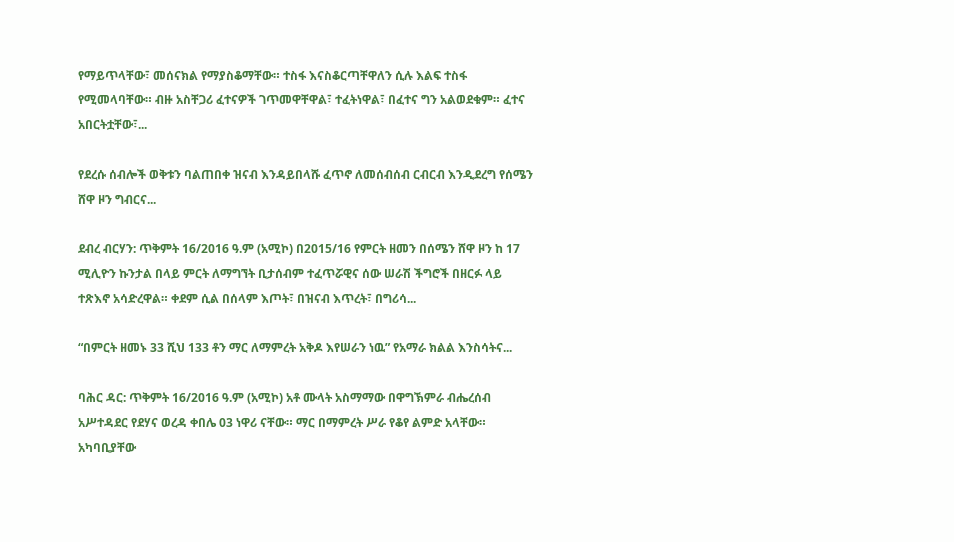የማይጥላቸው፣ መሰናክል የማያስቆማቸው። ተስፋ እናስቆርጣቸዋለን ሲሉ እልፍ ተስፋ የሚመላባቸው። ብዙ አስቸጋሪ ፈተናዎች ገጥመዋቸዋል፣ ተፈትነዋል፣ በፈተና ግን አልወደቁም። ፈተና አበርትቷቸው፣...

የደረሱ ሰብሎች ወቅቱን ባልጠበቀ ዝናብ እንዳይበላሹ ፈጥኖ ለመሰብሰብ ርብርብ እንዲደረግ የሰሜን ሸዋ ዞን ግብርና...

ደብረ ብርሃን: ጥቅምት 16/2016 ዓ.ም (አሚኮ) በ2015/16 የምርት ዘመን በሰሜን ሸዋ ዞን ከ 17 ሚሊዮን ኩንታል በላይ ምርት ለማግኘት ቢታሰብም ተፈጥሯዊና ሰው ሠራሽ ችግሮች በዘርፉ ላይ ተጽእኖ አሳድረዋል። ቀደም ሲል በሰላም እጦት፣ በዝናብ እጥረት፣ በግሪሳ...

“በምርት ዘመኑ 33 ሺህ 133 ቶን ማር ለማምረት አቅዶ እየሠራን ነዉ” የአማራ ክልል እንስሳትና...

ባሕር ዳር: ጥቅምት 16/2016 ዓ.ም (አሚኮ) አቶ ሙላት አስማማው በዋግኽምራ ብሔረሰብ አሥተዳደር የደሃና ወረዳ ቀበሌ 03 ነዋሪ ናቸው። ማር በማምረት ሥራ የቆየ ልምድ አላቸው። አካባቢያቸው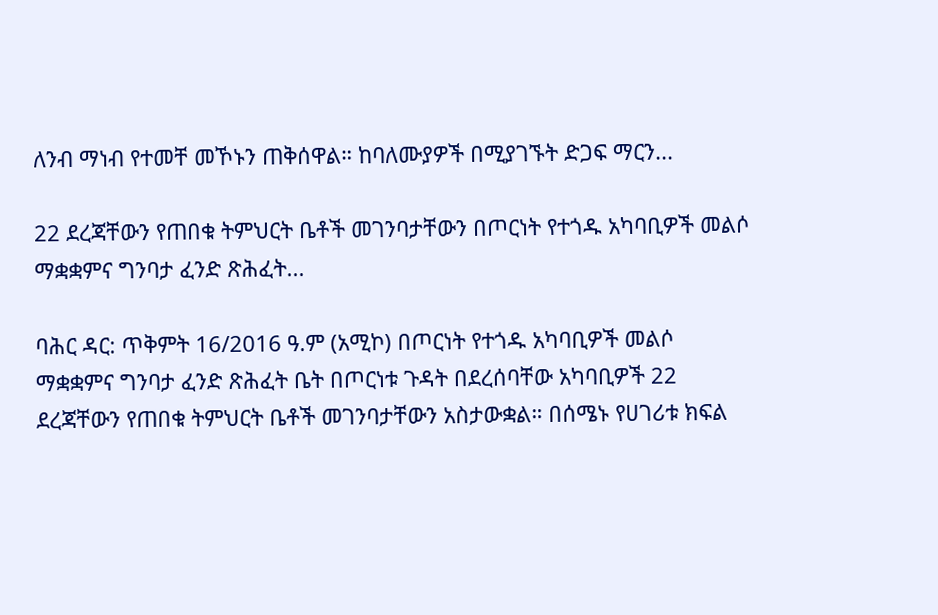ለንብ ማነብ የተመቸ መኾኑን ጠቅሰዋል። ከባለሙያዎች በሚያገኙት ድጋፍ ማርን...

22 ደረጃቸውን የጠበቁ ትምህርት ቤቶች መገንባታቸውን በጦርነት የተጎዱ አካባቢዎች መልሶ ማቋቋምና ግንባታ ፈንድ ጽሕፈት...

ባሕር ዳር: ጥቅምት 16/2016 ዓ.ም (አሚኮ) በጦርነት የተጎዱ አካባቢዎች መልሶ ማቋቋምና ግንባታ ፈንድ ጽሕፈት ቤት በጦርነቱ ጉዳት በደረሰባቸው አካባቢዎች 22 ደረጃቸውን የጠበቁ ትምህርት ቤቶች መገንባታቸውን አስታውቋል። በሰሜኑ የሀገሪቱ ክፍል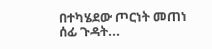በተካሄደው ጦርነት መጠነ ሰፊ ጉዳት...